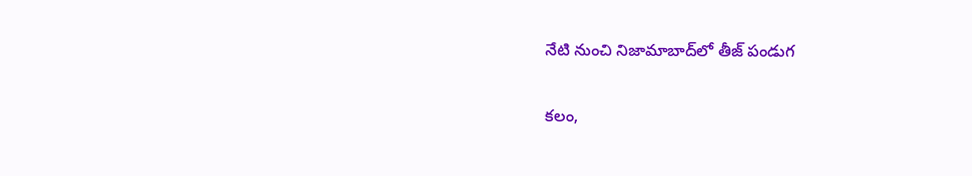నేటి నుంచి నిజామాబాద్‌లో తీజ్ పండుగ

కలం,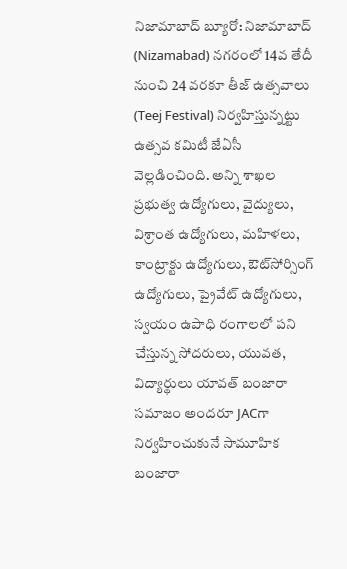నిజామాబాద్ బ్యూరో: నిజామాబాద్ (Nizamabad) నగరంలో 14వ తేదీ నుంచి 24 వరకూ తీజ్ ఉత్సవాలు (Teej Festival) నిర్వహిస్తున్నట్టు ఉత్సవ కమిటీ జేఏసీ వెల్లడించింది. అన్ని శాఖల ప్రభుత్వ ఉద్యోగులు, వైద్యులు, విశ్రాంత ఉద్యోగులు, మహిళలు, కాంట్రాక్టు ఉద్యోగులు, ఔట్‌సోర్సింగ్ ఉద్యోగులు, ప్రైవేట్ ఉద్యోగులు, స్వయం ఉపాధి రంగాలలో పని చేస్తున్న సోదరులు, యువత, విద్యార్థులు యావత్ బంజారా సమాజం అందరూ JACగా నిర్వహించుకునే సామూహిక బంజారా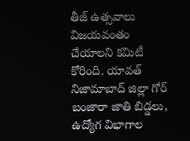తీజ్ ఉత్సవాలు విజయవంతం చేయాలని కమిటీ కోరింది. యావత్ నిజామాబాద్ జిల్లా గోర్ బంజారా జాతి బిడ్డలు, ఉద్యోగ విభాగాల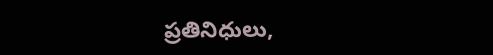ప్రతినిధులు,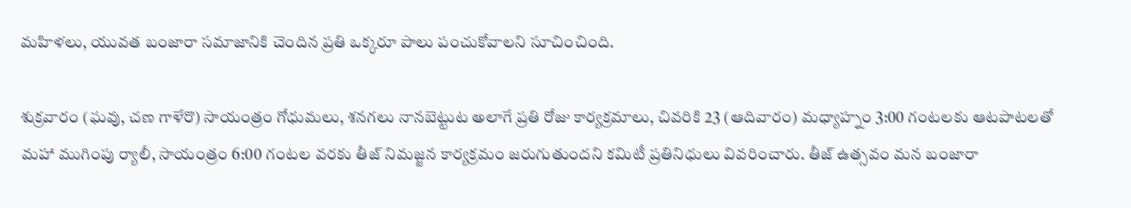మహిళలు, యువత బంజారా సమాజానికి చెందిన ప్రతి ఒక్కరూ పాలు పంచుకోవాలని సూచించింది.

శుక్రవారం (ఘవు, చణ గాళేరొ) సాయంత్రం గోధుమలు, శనగలు నానబెట్టుట అలాగే ప్రతి రోజు కార్యక్రమాలు, చివరికి 23 (ఆదివారం) మధ్యాహ్నం 3:00 గంటలకు ఆటపాటలతో మహా ముగింపు ర్యాలీ, సాయంత్రం 6:00 గంటల వరకు తీజ్ నిమజ్జన కార్యక్రమం జరుగుతుందని కమిటీ ప్రతినిధులు వివరించారు. తీజ్ ఉత్సవం మన బంజారా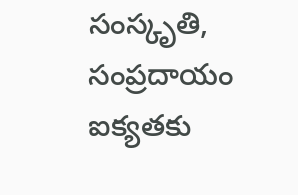సంస్కృతి, సంప్రదాయం ఐక్యతకు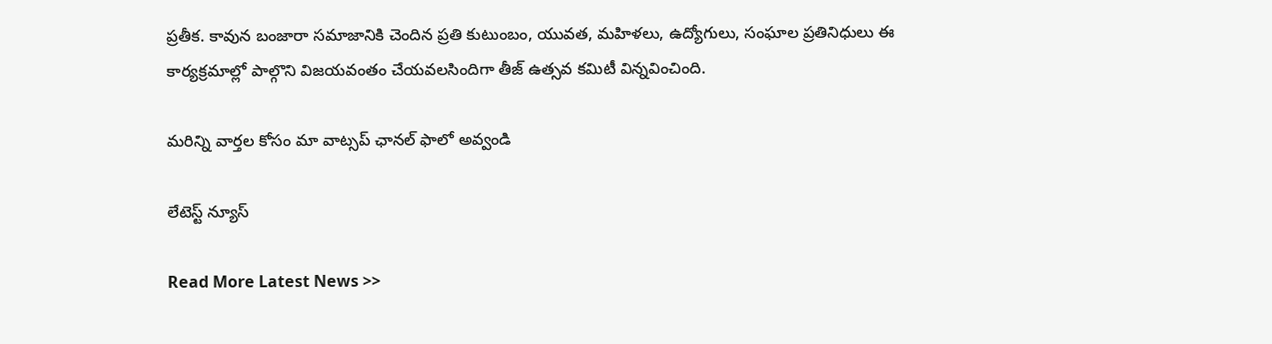ప్రతీక. కావున బంజారా సమాజానికి చెందిన ప్రతి కుటుంబం, యువత, మహిళలు, ఉద్యోగులు, సంఘాల ప్రతినిధులు ఈ కార్యక్రమాల్లో పాల్గొని విజయవంతం చేయవలసిందిగా తీజ్ ఉత్సవ కమిటీ విన్నవించింది.

మ‌రిన్ని వార్త‌ల కోసం మా వాట్స‌ప్ ఛాన‌ల్ ఫాలో అవ్వండి

లేటెస్ట్ న్యూస్‌

Read More Latest News >>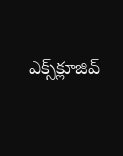ఎక్స్‌క్లూజివ్‌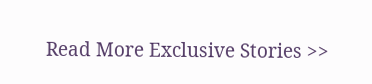Read More Exclusive Stories >>